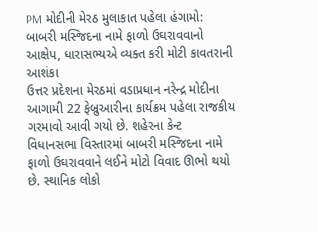PM મોદીની મેરઠ મુલાકાત પહેલા હંગામો: બાબરી મસ્જિદના નામે ફાળો ઉઘરાવવાનો આક્ષેપ, ધારાસભ્યએ વ્યક્ત કરી મોટી કાવતરાની આશંકા
ઉત્તર પ્રદેશના મેરઠમાં વડાપ્રધાન નરેન્દ્ર મોદીના આગામી 22 ફેબ્રુઆરીના કાર્યક્રમ પહેલા રાજકીય ગરમાવો આવી ગયો છે. શહેરના કેન્ટ વિધાનસભા વિસ્તારમાં બાબરી મસ્જિદના નામે ફાળો ઉઘરાવવાને લઈને મોટો વિવાદ ઊભો થયો છે. સ્થાનિક લોકો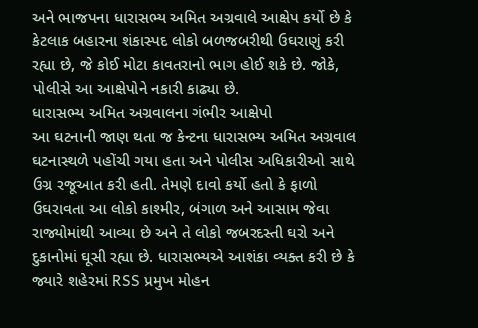અને ભાજપના ધારાસભ્ય અમિત અગ્રવાલે આક્ષેપ કર્યો છે કે કેટલાક બહારના શંકાસ્પદ લોકો બળજબરીથી ઉઘરાણું કરી રહ્યા છે, જે કોઈ મોટા કાવતરાનો ભાગ હોઈ શકે છે. જોકે, પોલીસે આ આક્ષેપોને નકારી કાઢ્યા છે.
ધારાસભ્ય અમિત અગ્રવાલના ગંભીર આક્ષેપો
આ ઘટનાની જાણ થતા જ કેન્ટના ધારાસભ્ય અમિત અગ્રવાલ ઘટનાસ્થળે પહોંચી ગયા હતા અને પોલીસ અધિકારીઓ સાથે ઉગ્ર રજૂઆત કરી હતી. તેમણે દાવો કર્યો હતો કે ફાળો ઉઘરાવતા આ લોકો કાશ્મીર, બંગાળ અને આસામ જેવા રાજ્યોમાંથી આવ્યા છે અને તે લોકો જબરદસ્તી ઘરો અને દુકાનોમાં ઘૂસી રહ્યા છે. ધારાસભ્યએ આશંકા વ્યક્ત કરી છે કે જ્યારે શહેરમાં RSS પ્રમુખ મોહન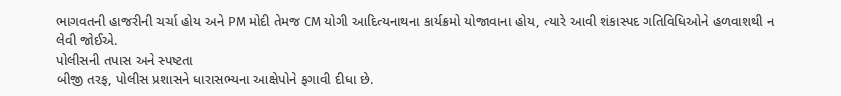ભાગવતની હાજરીની ચર્ચા હોય અને PM મોદી તેમજ CM યોગી આદિત્યનાથના કાર્યક્રમો યોજાવાના હોય, ત્યારે આવી શંકાસ્પદ ગતિવિધિઓને હળવાશથી ન લેવી જોઈએ.
પોલીસની તપાસ અને સ્પષ્ટતા
બીજી તરફ, પોલીસ પ્રશાસને ધારાસભ્યના આક્ષેપોને ફગાવી દીધા છે.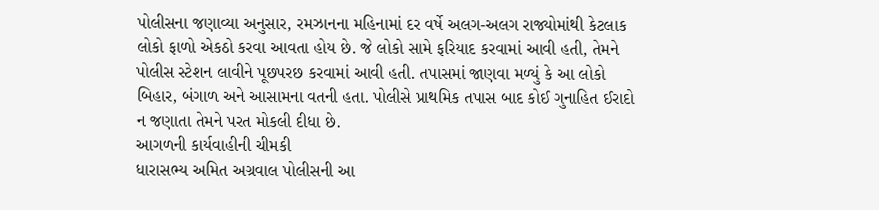પોલીસના જણાવ્યા અનુસાર, રમઝાનના મહિનામાં દર વર્ષે અલગ-અલગ રાજ્યોમાંથી કેટલાક લોકો ફાળો એકઠો કરવા આવતા હોય છે. જે લોકો સામે ફરિયાદ કરવામાં આવી હતી, તેમને પોલીસ સ્ટેશન લાવીને પૂછપરછ કરવામાં આવી હતી. તપાસમાં જાણવા મળ્યું કે આ લોકો બિહાર, બંગાળ અને આસામના વતની હતા. પોલીસે પ્રાથમિક તપાસ બાદ કોઈ ગુનાહિત ઈરાદો ન જણાતા તેમને પરત મોકલી દીધા છે.
આગળની કાર્યવાહીની ચીમકી
ધારાસભ્ય અમિત અગ્રવાલ પોલીસની આ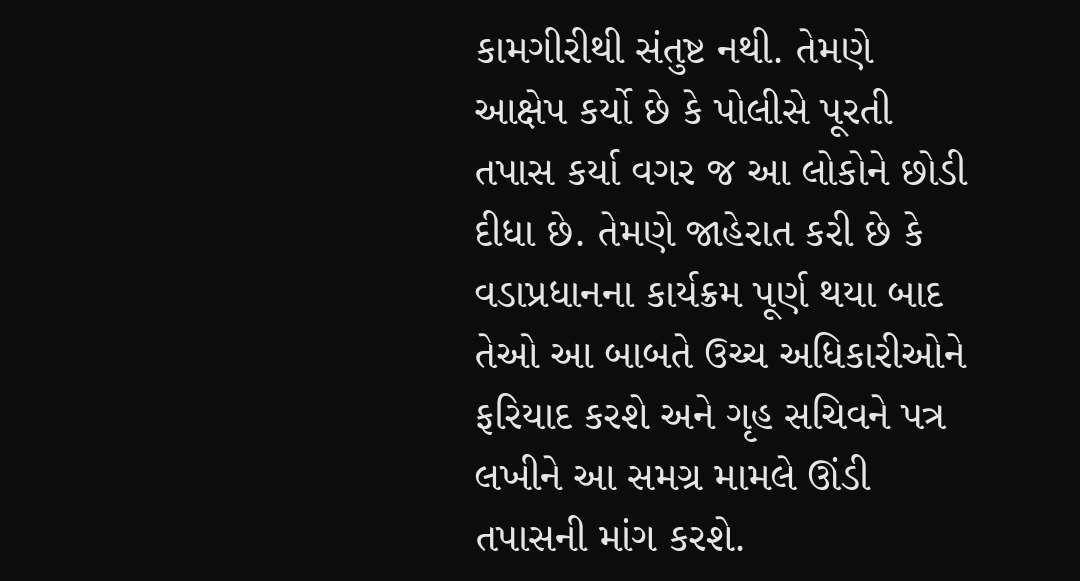કામગીરીથી સંતુષ્ટ નથી. તેમણે આક્ષેપ કર્યો છે કે પોલીસે પૂરતી તપાસ કર્યા વગર જ આ લોકોને છોડી દીધા છે. તેમણે જાહેરાત કરી છે કે વડાપ્રધાનના કાર્યક્રમ પૂર્ણ થયા બાદ તેઓ આ બાબતે ઉચ્ચ અધિકારીઓને ફરિયાદ કરશે અને ગૃહ સચિવને પત્ર લખીને આ સમગ્ર મામલે ઊંડી તપાસની માંગ કરશે.